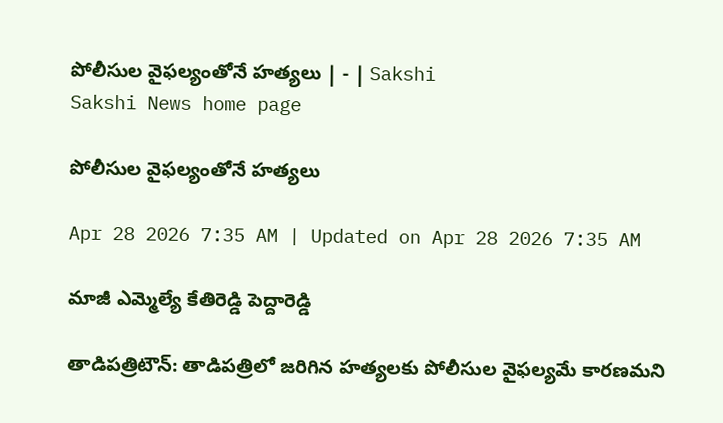పోలీసుల వైఫల్యంతోనే హత్యలు | - | Sakshi
Sakshi News home page

పోలీసుల వైఫల్యంతోనే హత్యలు

Apr 28 2026 7:35 AM | Updated on Apr 28 2026 7:35 AM

మాజీ ఎమ్మెల్యే కేతిరెడ్డి పెద్దారెడ్డి

తాడిపత్రిటౌన్‌: తాడిపత్రిలో జరిగిన హత్యలకు పోలీసుల వైఫల్యమే కారణమని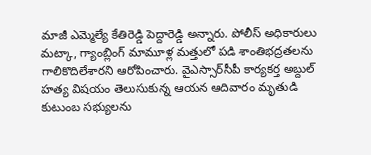మాజీ ఎమ్మెల్యే కేతిరెడ్డి పెద్దారెడ్డి అన్నారు. పోలీస్‌ అధికారులు మట్కా, గ్యాంబ్లింగ్‌ మామూళ్ల మత్తులో పడి శాంతిభద్రతలను గాలికొదిలేశారని ఆరోపించారు. వైఎస్సార్‌సీపీ కార్యకర్త అబ్దుల్‌ హత్య విషయం తెలుసుకున్న ఆయన ఆదివారం మృతుడి కుటుంబ సభ్యులను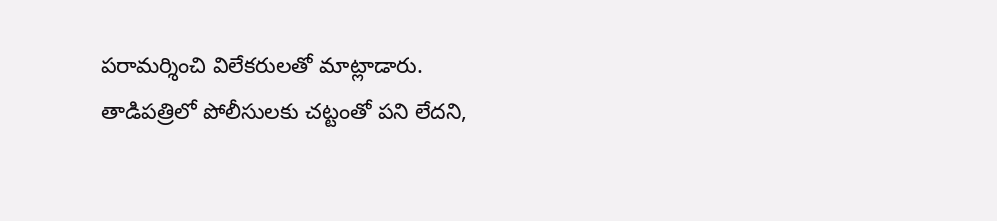పరామర్శించి విలేకరులతో మాట్లాడారు. తాడిపత్రిలో పోలీసులకు చట్టంతో పని లేదని,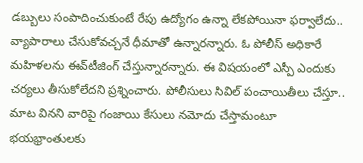డబ్బులు సంపాదించుకుంటే రేపు ఉద్యోగం ఉన్నా లేకపోయినా ఫర్వాలేదు.. వ్యాపారాలు చేసుకోవచ్చనే ధీమాతో ఉన్నారన్నారు. ఓ పోలీస్‌ అధికారే మహిళలను ఈవ్‌టీజింగ్‌ చేస్తున్నారన్నారు. ఈ విషయంలో ఎస్పీ ఎందుకు చర్యలు తీసుకోలేదని ప్రశ్నించారు. పోలీసులు సివిల్‌ పంచాయితీలు చేస్తూ.. మాట వినని వారిపై గంజాయి కేసులు నమోదు చేస్తామంటూ భయభ్రాంతులకు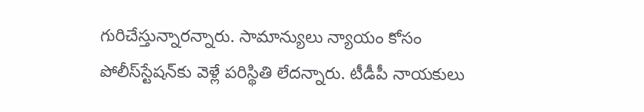గురిచేస్తున్నారన్నారు. సామాన్యులు న్యాయం కోసం పోలీస్‌స్టేషన్‌కు వెళ్లే పరిస్థితి లేదన్నారు. టీడీపీ నాయకులు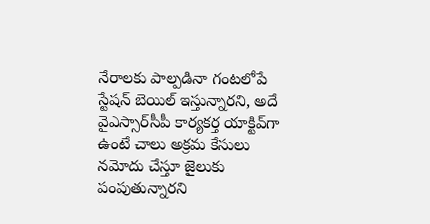నేరాలకు పాల్పడినా గంటలోపే స్టేషన్‌ బెయిల్‌ ఇస్తున్నారని, అదే వైఎస్సార్‌సీపీ కార్యకర్త యాక్టివ్‌గా ఉంటే చాలు అక్రమ కేసులు నమోదు చేస్తూ జైలుకు పంపుతున్నారని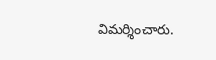విమర్శించారు.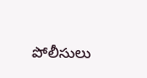పోలీసులు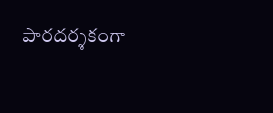పారదర్శకంగా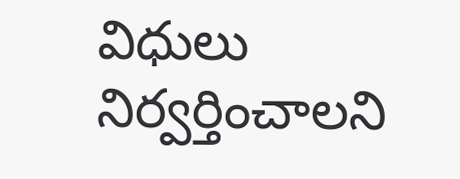విధులు నిర్వర్తించాలని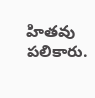హితవు పలికారు.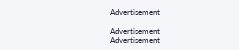Advertisement

Advertisement
Advertisement